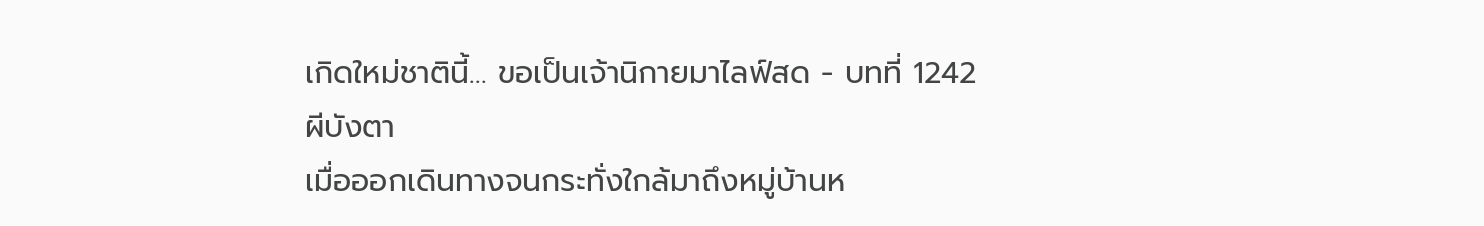เกิดใหม่ชาตินี้… ขอเป็นเจ้านิกายมาไลฟ์สด - บทที่ 1242 ผีบังตา
เมื่อออกเดินทางจนกระทั่งใกล้มาถึงหมู่บ้านห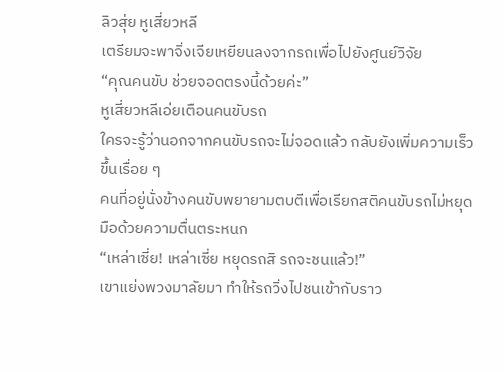ลิวสุ่ย หูเสี่ยวหลี
เตรียมจะพาจิ่งเจียเหยียนลงจากรถเพื่อไปยังศูนย์วิจัย
“คุณคนขับ ช่วยจอดตรงนี้ด้วยค่ะ”
หูเสี่ยวหลีเอ่ยเตือนคนขับรถ
ใครจะรู้ว่านอกจากคนขับรถจะไม่จอดแล้ว กลับยังเพิ่มความเร็ว
ขึ้นเรื่อย ๆ
คนที่อยู่นั่งข้างคนขับพยายามตบตีเพื่อเรียกสติคนขับรถไม่หยุด
มือด้วยความตื่นตระหนก
“เหล่าเซี่ย! เหล่าเซี่ย หยุดรถสิ รถจะชนแล้ว!”
เขาแย่งพวงมาลัยมา ทำให้รถวิ่งไปชนเข้ากับราว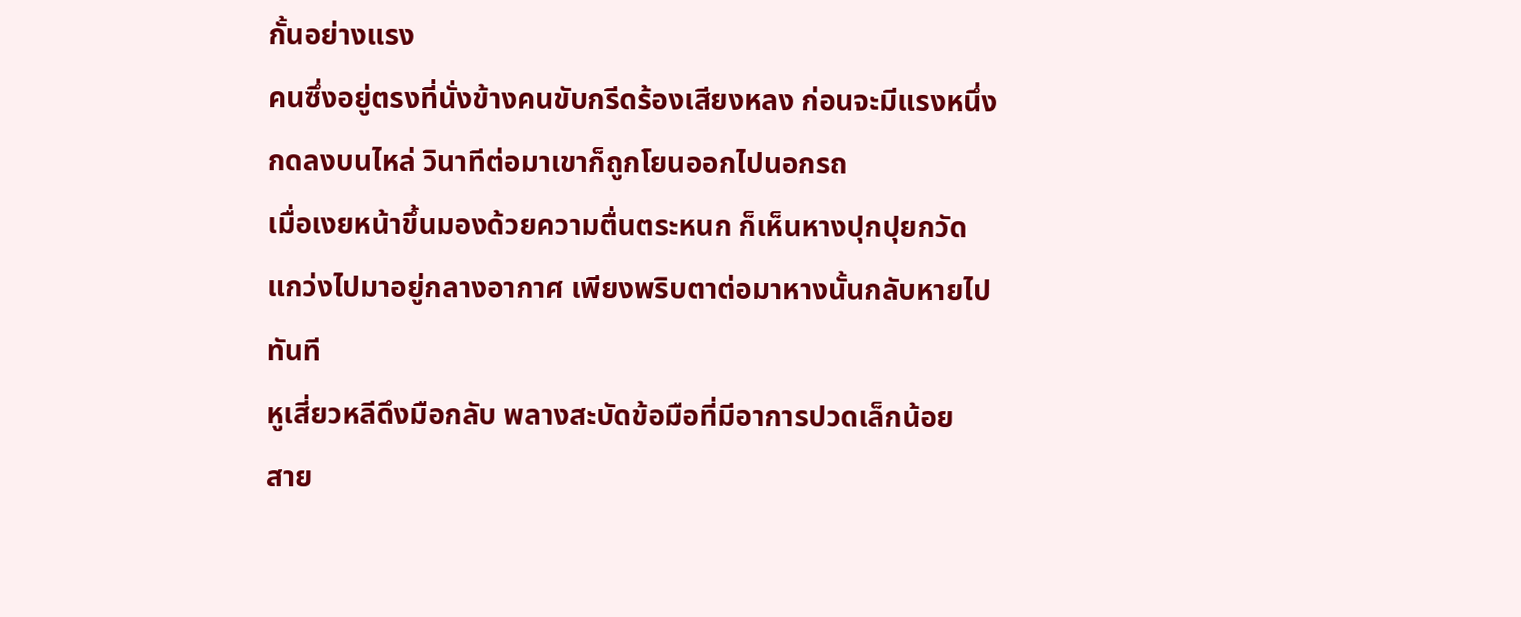กั้นอย่างแรง
คนซึ่งอยู่ตรงที่นั่งข้างคนขับกรีดร้องเสียงหลง ก่อนจะมีแรงหนึ่ง
กดลงบนไหล่ วินาทีต่อมาเขาก็ถูกโยนออกไปนอกรถ
เมื่อเงยหน้าขึ้นมองด้วยความตื่นตระหนก ก็เห็นหางปุกปุยกวัด
แกว่งไปมาอยู่กลางอากาศ เพียงพริบตาต่อมาหางนั้นกลับหายไป
ทันที
หูเสี่ยวหลีดึงมือกลับ พลางสะบัดข้อมือที่มีอาการปวดเล็กน้อย
สาย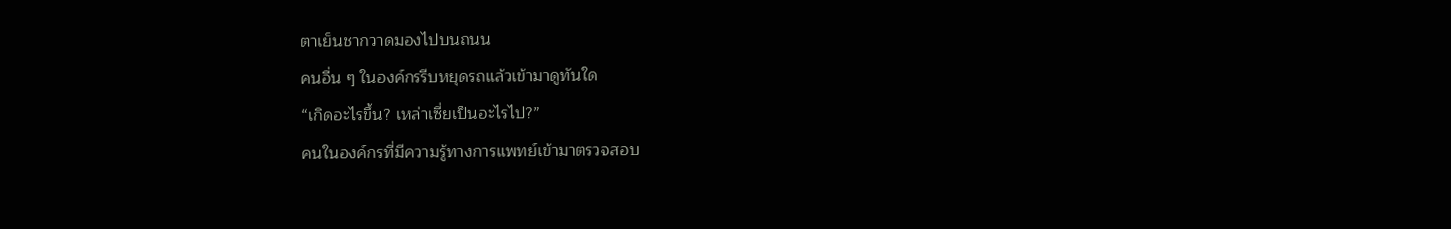ตาเย็นชากวาดมองไปบนถนน
คนอื่น ๆ ในองค์กรรีบหยุดรถแล้วเข้ามาดูทันใด
“เกิดอะไรขึ้น? เหล่าเซี่ยเป็นอะไรไป?”
คนในองค์กรที่มีความรู้ทางการแพทย์เข้ามาตรวจสอบ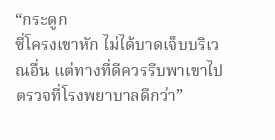“กระดูก
ซี่โครงเขาหัก ไม่ได้บาดเจ็บบริเวณอื่น แต่ทางที่ดีควรรีบพาเขาไป
ตรวจที่โรงพยาบาลดีกว่า”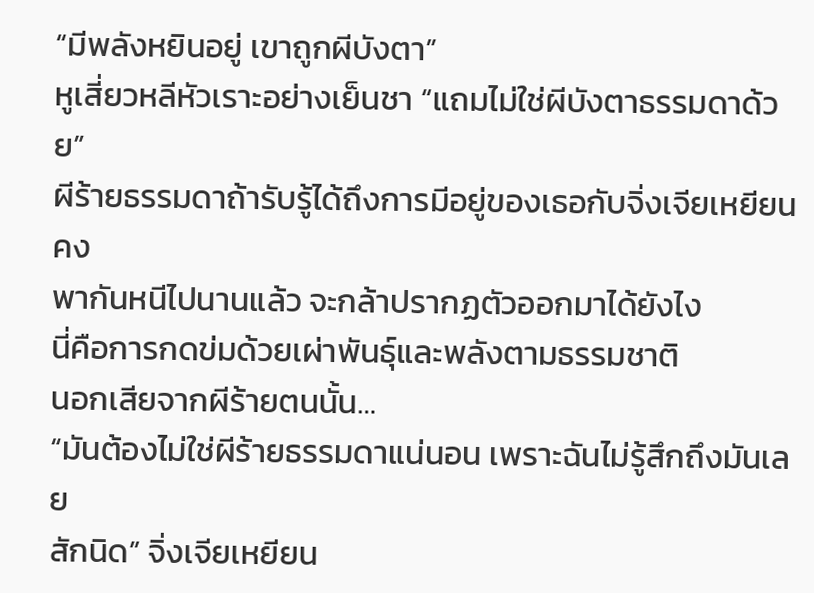“มีพลังหยินอยู่ เขาถูกผีบังตา”
หูเสี่ยวหลีหัวเราะอย่างเย็นชา “แถมไม่ใช่ผีบังตาธรรมดาด้วย”
ผีร้ายธรรมดาถ้ารับรู้ได้ถึงการมีอยู่ของเธอกับจิ่งเจียเหยียนคง
พากันหนีไปนานแล้ว จะกล้าปรากฏตัวออกมาได้ยังไง
นี่คือการกดข่มด้วยเผ่าพันธุ์และพลังตามธรรมชาติ
นอกเสียจากผีร้ายตนนั้น…
“มันต้องไม่ใช่ผีร้ายธรรมดาแน่นอน เพราะฉันไม่รู้สึกถึงมันเลย
สักนิด” จิ่งเจียเหยียน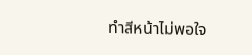ทำสีหน้าไม่พอใจ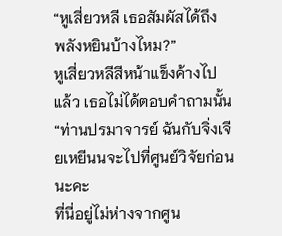“หูเสี่ยวหลี เธอสัมผัสได้ถึง
พลังหยินบ้างไหม?”
หูเสี่ยวหลีสีหน้าแข็งค้างไปแล้ว เธอไม่ได้ตอบคำถามนั้น
“ท่านปรมาจารย์ ฉันกับจิ่งเจียเหยีนนจะไปที่ศูนย์วิจัยก่อนนะคะ
ที่นี่อยู่ไม่ห่างจากศูน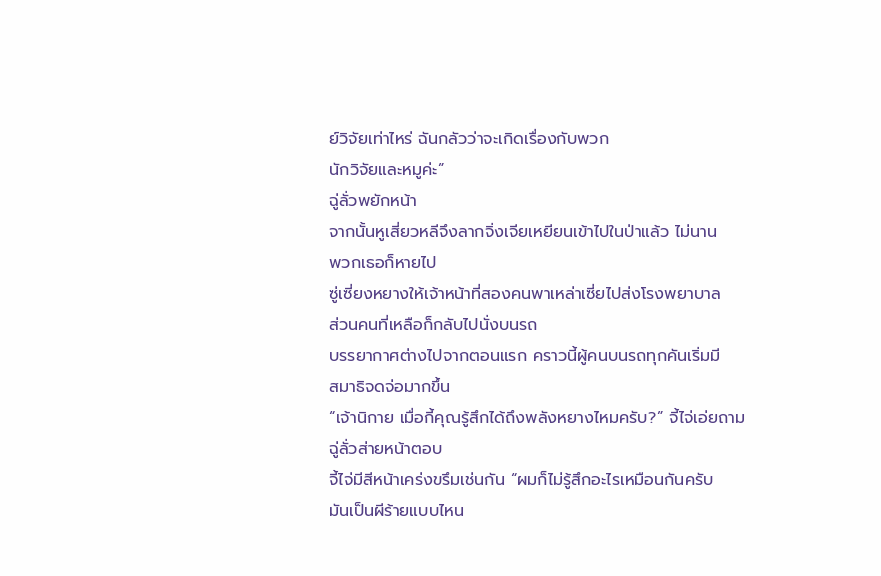ย์วิจัยเท่าไหร่ ฉันกลัวว่าจะเกิดเรื่องกับพวก
นักวิจัยและหมูค่ะ”
ฉู่ลั่วพยักหน้า
จากนั้นหูเสี่ยวหลีจึงลากจิ่งเจียเหยียนเข้าไปในป่าแล้ว ไม่นาน
พวกเธอก็หายไป
ซู่เซี่ยงหยางให้เจ้าหน้าที่สองคนพาเหล่าเซี่ยไปส่งโรงพยาบาล
ส่วนคนที่เหลือก็กลับไปนั่งบนรถ
บรรยากาศต่างไปจากตอนแรก คราวนี้ผู้คนบนรถทุกคันเริ่มมี
สมาธิจดจ่อมากขึ้น
“เจ้านิกาย เมื่อกี้คุณรู้สึกได้ถึงพลังหยางไหมครับ?” จี้ไจ่เอ่ยถาม
ฉู่ลั่วส่ายหน้าตอบ
จี้ไจ่มีสีหน้าเคร่งขรึมเช่นกัน “ผมก็ไม่รู้สึกอะไรเหมือนกันครับ
มันเป็นผีร้ายแบบไหน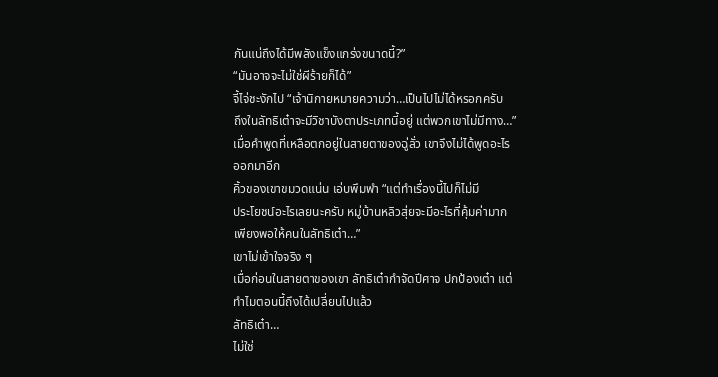กันแน่ถึงได้มีพลังแข็งแกร่งขนาดนี้?”
“มันอาจจะไม่ใช่ผีร้ายก็ได้”
จี้ไจ่ชะงักไป “เจ้านิกายหมายความว่า…เป็นไปไม่ได้หรอกครับ
ถึงในลัทธิเต๋าจะมีวิชาบังตาประเภทนี้อยู่ แต่พวกเขาไม่มีทาง…”
เมื่อคำพูดที่เหลือตกอยู่ในสายตาของฉู่ลั่ว เขาจึงไม่ได้พูดอะไร
ออกมาอีก
คิ้วของเขาขมวดแน่น เอ่บพึมพำ “แต่ทำเรื่องนี้ไปก็ไม่มี
ประโยชน์อะไรเลยนะครับ หมู่บ้านหลิวสุ่ยจะมีอะไรที่คุ้มค่ามาก
เพียงพอให้คนในลัทธิเต๋า…”
เขาไม่เข้าใจจริง ๆ
เมื่อก่อนในสายตาของเขา ลัทธิเต๋ากำจัดปีศาจ ปกป้องเต๋า แต่
ทำไมตอนนี้ถึงได้เปลี่ยนไปแล้ว
ลัทธิเต๋า…
ไม่ใช่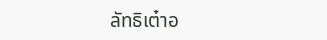ลัทธิเต๋าอ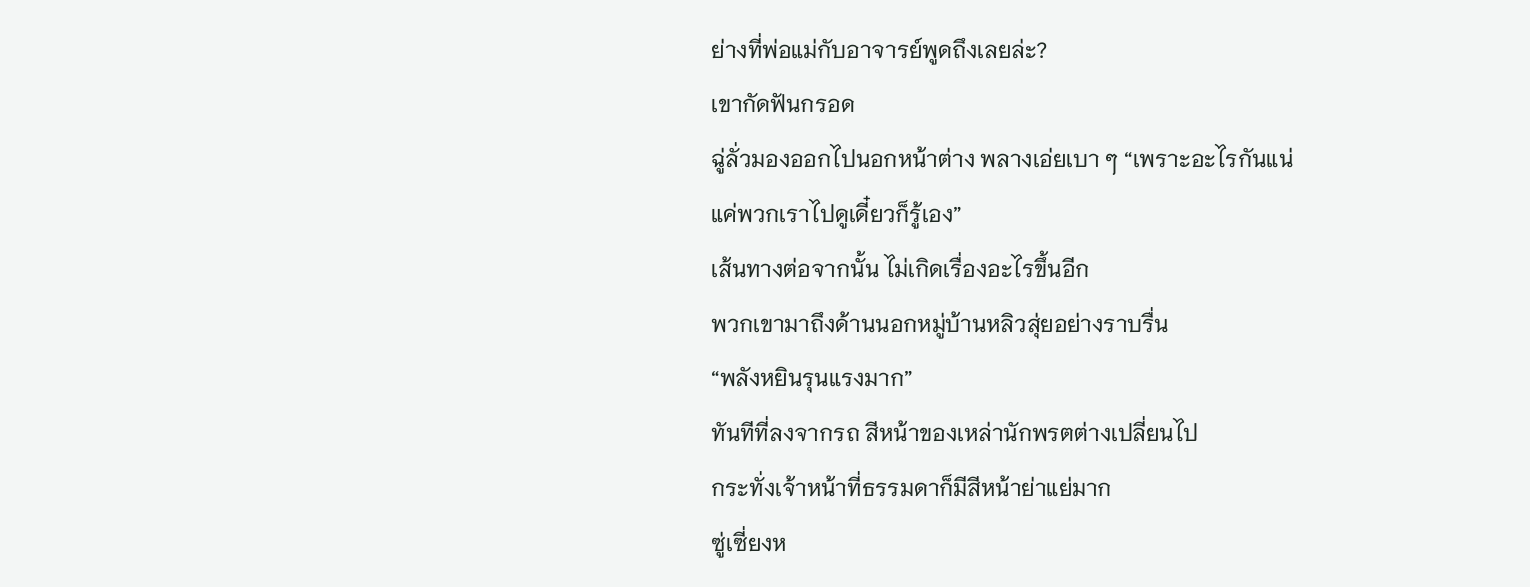ย่างที่พ่อแม่กับอาจารย์พูดถึงเลยล่ะ?
เขากัดฟันกรอด
ฉู่ลั่วมองออกไปนอกหน้าต่าง พลางเอ่ยเบา ๆ “เพราะอะไรกันแน่
แค่พวกเราไปดูเดี๋ยวก็รู้เอง”
เส้นทางต่อจากนั้น ไม่เกิดเรื่องอะไรขึ้นอีก
พวกเขามาถึงด้านนอกหมู่บ้านหลิวสุ่ยอย่างราบรื่น
“พลังหยินรุนแรงมาก”
ทันทีที่ลงจากรถ สีหน้าของเหล่านักพรตต่างเปลี่ยนไป
กระทั่งเจ้าหน้าที่ธรรมดาก็มีสีหน้าย่าแย่มาก
ซู่เซี่ยงห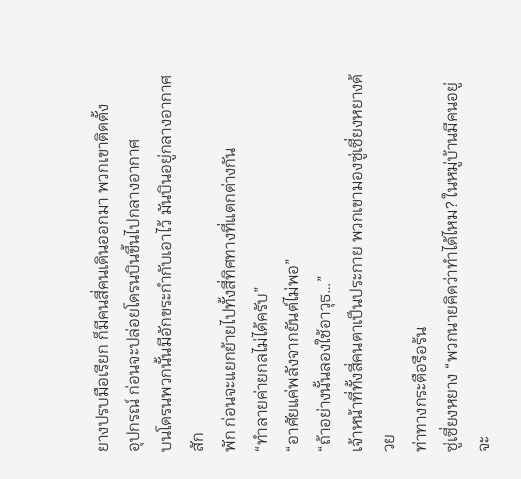ยางปรบมือเรียก ก็มีคนสี่คนเดินออกมา พวกเขาติดตั้ง
อุปกรณ์ ก่อนจะปล่อยโดรนบินขึ้นไปกลางอากาศ
บนโดรนพวกนั้นมีอักขระกำกับเอาไว้ มันบินอยู่กลางอากาศสัก
พัก ก่อนจะแยกย้ายไปทั้งสี่ทิศทางที่แตกต่างกัน
“ทำลายค่ายกลไม่ได้ครับ”
“อาศัยแค่พลังจากยันต์ไม่พอ”
“ถ้าอย่างนั้นลองใช้อาวุธ…”
เจ้าหน้าที่ทั้งสี่คนตาเป็นประกาย พวกเขามองซู่เซี่ยงหยางด้วย
ท่าทางกระตือรือร้น
ซู่เซี่ยงหยาง “พวกนายคิดว่าทำได้ไหม? ในหมู่บ้านมีคนอยู่ จะ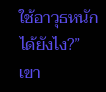ใช้อาวุธหนักได้ยังไง?”
เขา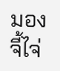มองจี้ไจ่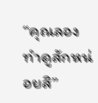“คุณลองทำดูสักหน่อยสิ”